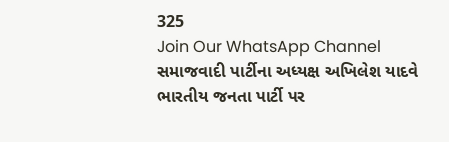325
Join Our WhatsApp Channel
સમાજવાદી પાર્ટીના અધ્યક્ષ અખિલેશ યાદવે ભારતીય જનતા પાર્ટી પર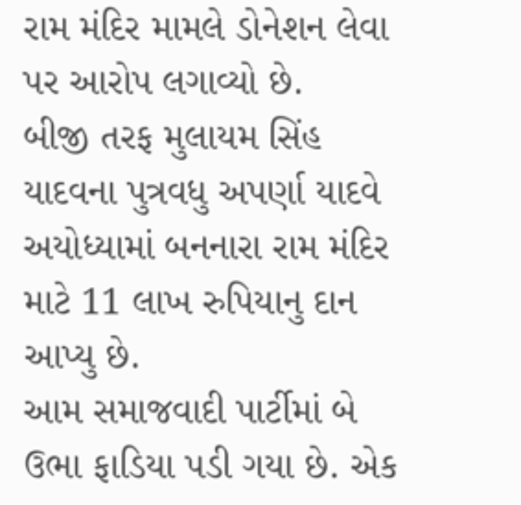રામ મંદિર મામલે ડોનેશન લેવા પર આરોપ લગાવ્યો છે.
બીજી તરફ મુલાયમ સિંહ યાદવના પુત્રવધુ અપર્ણા યાદવે અયોધ્યામાં બનનારા રામ મંદિર માટે 11 લાખ રુપિયાનુ દાન આપ્યુ છે.
આમ સમાજવાદી પાર્ટીમાં બે ઉભા ફાડિયા પડી ગયા છે. એક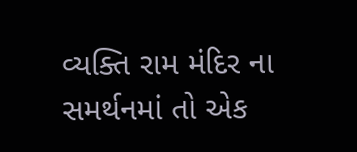વ્યક્તિ રામ મંદિર ના સમર્થનમાં તો એક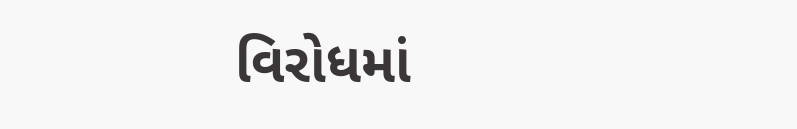વિરોધમાં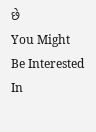છે
You Might Be Interested In